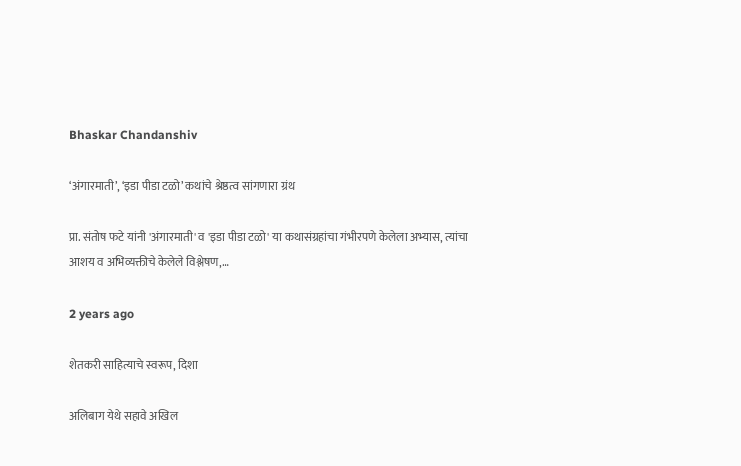Bhaskar Chandanshiv

‘अंगारमाती’, ‘इडा पीडा टळो’ कथांचे श्रेष्ठत्व सांगणारा ग्रंथ

प्रा. संतोष फटे यांनी 'अंगारमाती' व 'इडा पीडा टळो' या कथासंग्रहांचा गंभीरपणे केलेला अभ्यास, त्यांचा आशय व अभिव्यक्तीचे केलेले विश्लेषण,…

2 years ago

शेतकरी साहित्याचे स्वरूप, दिशा

अलिबाग येथे सहावे अखिल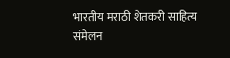भारतीय मराठी शेतकरी साहित्य संमेलन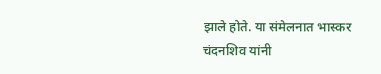झाले होते. या संमेलनात भास्कर चंदनशिव यांनी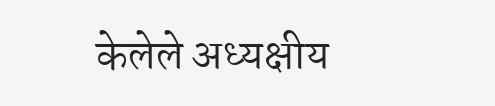केलेले अध्यक्षीय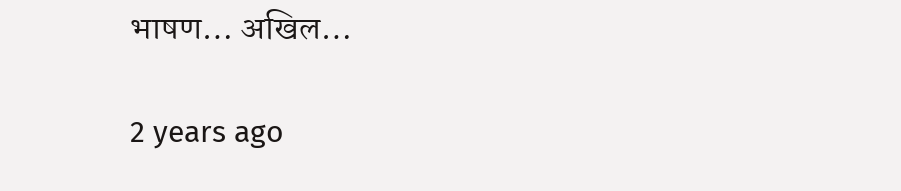भाषण… अखिल…

2 years ago